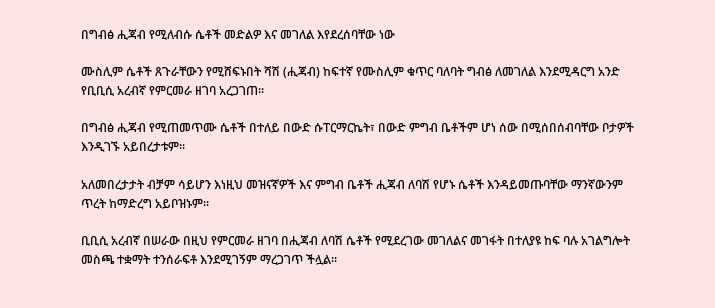በግብፅ ሒጃብ የሚለብሱ ሴቶች መድልዎ እና መገለል እየደረሰባቸው ነው

ሙስሊም ሴቶች ጸጉራቸውን የሚሸፍኑበት ሻሽ (ሒጃብ) ከፍተኛ የሙስሊም ቁጥር ባለባት ግብፅ ለመገለል እንደሚዳርግ አንድ የቢቢሲ አረብኛ የምርመራ ዘገባ አረጋገጠ።

በግብፅ ሒጃብ የሚጠመጥሙ ሴቶች በተለይ በውድ ሱፐርማርኬት፣ በውድ ምግብ ቤቶችም ሆነ ሰው በሚሰበሰብባቸው ቦታዎች እንዲገኙ አይበረታቱም።

አለመበረታታት ብቻም ሳይሆን እነዚህ መዝናኛዎች እና ምግብ ቤቶች ሒጃብ ለባሽ የሆኑ ሴቶች እንዳይመጡባቸው ማንኛውንም ጥረት ከማድረግ አይቦዝኑም።

ቢቢሲ አረብኛ በሠራው በዚህ የምርመራ ዘገባ በሒጃብ ለባሽ ሴቶች የሚደረገው መገለልና መገፋት በተለያዩ ከፍ ባሉ አገልግሎት መስጫ ተቋማት ተንሰራፍቶ እንደሚገኝም ማረጋገጥ ችሏል።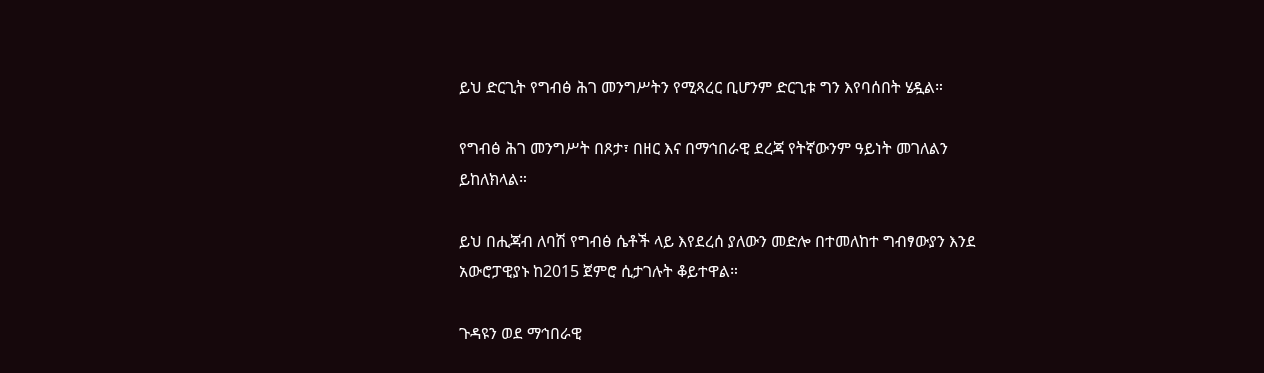ይህ ድርጊት የግብፅ ሕገ መንግሥትን የሚጻረር ቢሆንም ድርጊቱ ግን እየባሰበት ሄዷል።

የግብፅ ሕገ መንግሥት በጾታ፣ በዘር እና በማኅበራዊ ደረጃ የትኛውንም ዓይነት መገለልን ይከለክላል።

ይህ በሒጃብ ለባሽ የግብፅ ሴቶች ላይ እየደረሰ ያለውን መድሎ በተመለከተ ግብፃውያን እንደ አውሮፓዊያኑ ከ2015 ጀምሮ ሲታገሉት ቆይተዋል።

ጉዳዩን ወደ ማኅበራዊ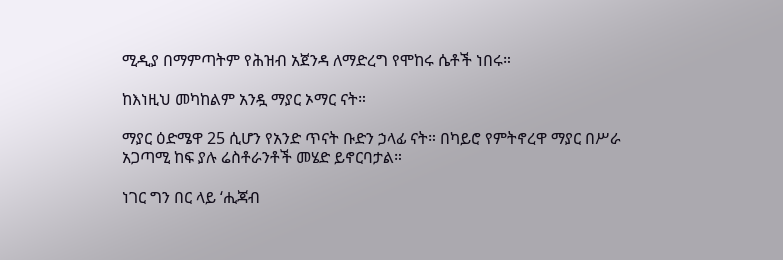ሚዲያ በማምጣትም የሕዝብ አጀንዳ ለማድረግ የሞከሩ ሴቶች ነበሩ።

ከእነዚህ መካከልም አንዷ ማያር ኦማር ናት።

ማያር ዕድሜዋ 25 ሲሆን የአንድ ጥናት ቡድን ኃላፊ ናት። በካይሮ የምትኖረዋ ማያር በሥራ አጋጣሚ ከፍ ያሉ ሬስቶራንቶች መሄድ ይኖርባታል።

ነገር ግን በር ላይ ‘ሒጃብ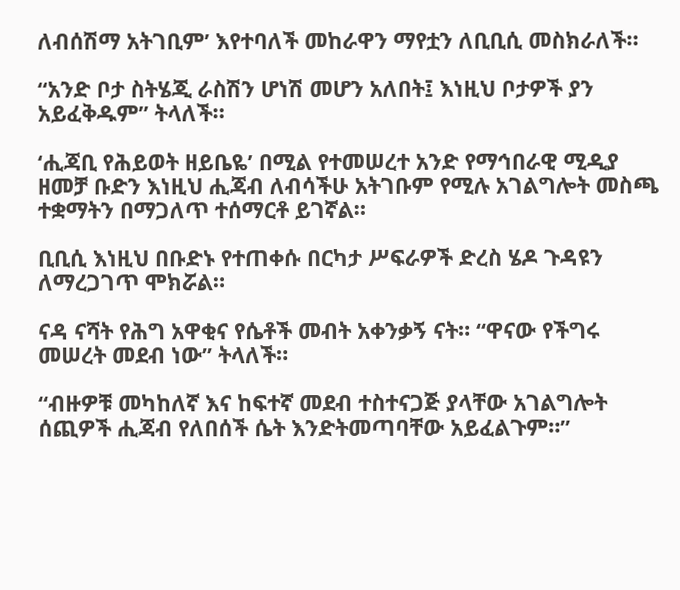ለብሰሽማ አትገቢም’ እየተባለች መከራዋን ማየቷን ለቢቢሲ መስክራለች።

“አንድ ቦታ ስትሄጂ ራስሽን ሆነሽ መሆን አለበት፤ እነዚህ ቦታዎች ያን አይፈቅዱም” ትላለች።

‘ሒጃቢ የሕይወት ዘይቤዬ’ በሚል የተመሠረተ አንድ የማኅበራዊ ሚዲያ ዘመቻ ቡድን እነዚህ ሒጃብ ለብሳችሁ አትገቡም የሚሉ አገልግሎት መስጫ ተቋማትን በማጋለጥ ተሰማርቶ ይገኛል።

ቢቢሲ እነዚህ በቡድኑ የተጠቀሱ በርካታ ሥፍራዎች ድረስ ሄዶ ጉዳዩን ለማረጋገጥ ሞክሯል።

ናዳ ናሻት የሕግ አዋቂና የሴቶች መብት አቀንቃኝ ናት። “ዋናው የችግሩ መሠረት መደብ ነው” ትላለች።

“ብዙዎቹ መካከለኛ እና ከፍተኛ መደብ ተስተናጋጅ ያላቸው አገልግሎት ሰጪዎች ሒጃብ የለበሰች ሴት እንድትመጣባቸው አይፈልጉም።”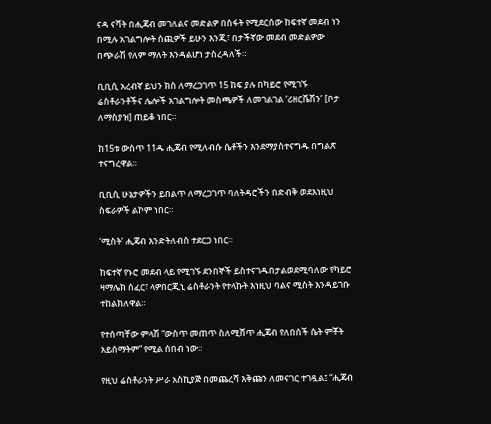ናዳ ናሻት በሒጃብ መገለልና መድልዎ በስፋት የሚደርሰው ከፍተኛ መደብ ነን በሚሉ አገልግሎት ሰጪዎች ይሁን እንጂ፣ በታችኛው መደብ መድልዎው በጭራሽ የለም ማለት እንዳልሆነ ታስረዳለች።

ቢቢሲ አረብኛ ይህን ክስ ለማረጋገጥ 15 ከፍ ያሉ በካይሮ የሚገኙ ሬስቶራንቶችና ሌሎች አገልግሎት መስጫዎች ለመገልገል ‘ሪዘርቬሽን’ [ቦታ ለማስያዝ] ጠይቆ ነበር።

ከ15ቱ ውስጥ 11ዱ ሒጃብ የሚለብሱ ሴቶችን እንደማያስተናግዱ በግልጽ ተናግረዋል።

ቢቢሲ ሁኔታዎችን ይበልጥ ለማረጋገጥ ባለትዳሮችን በድብቅ ወደእነዚህ ስፍራዎች ልኮም ነበር።

‘ሚስት’ ሒጃብ እንድትለብስ ተደርጋ ነበር።

ከፍተኛ የኑሮ መደብ ላይ የሚገኙ ደንበኞች ይስተናገዱበታልወደሚባለው የካይሮ ዛማሌክ ሰፈር፣ ላዎበርጂኒ ሬስቶራንት የተላኩት እነዚህ ባልና ሚስት እንዳይገቡ ተከልክለዋል።

የተሰጣቸው ምላሽ “ውስጥ መጠጥ ስለሚሸጥ ሒጃብ የለበሰች ሴት ምቾት አይሰማትም” የሚል ሰበብ ነው።

የዚህ ሬስቶራንት ሥራ አስኪያጅ በመጨረሻ እቅጩን ለመናገር ተገዷል፤ “ሒጃብ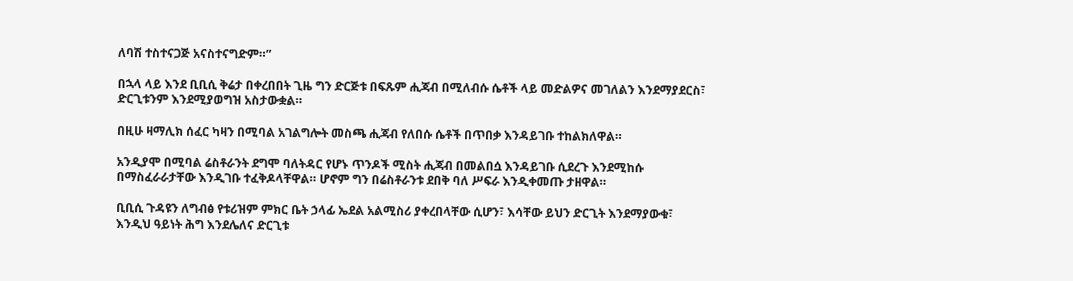ለባሽ ተስተናጋጅ አናስተናግድም።”

በኋላ ላይ እንደ ቢቢሲ ቅሬታ በቀረበበት ጊዜ ግን ድርጅቱ በፍጹም ሒጃብ በሚለብሱ ሴቶች ላይ መድልዎና መገለልን እንደማያደርስ፣ ድርጊቱንም እንደሚያወግዝ አስታውቋል።

በዚሁ ዛማሊክ ሰፈር ካዛን በሚባል አገልግሎት መስጫ ሒጃብ የለበሱ ሴቶች በጥበቃ እንዳይገቡ ተከልክለዋል።

አንዲያሞ በሚባል ሬስቶራንት ደግሞ ባለትዳር የሆኑ ጥንዶች ሚስት ሒጃብ በመልበሷ እንዳይገቡ ሲደረጉ እንደሚከሱ በማስፈራራታቸው እንዲገቡ ተፈቅዶላቸዋል። ሆኖም ግን በሬስቶራንቱ ደበቅ ባለ ሥፍራ እንዲቀመጡ ታዘዋል።

ቢቢሲ ጉዳዩን ለግብፅ የቱሪዝም ምክር ቤት ኃላፊ ኤደል አልሚስሪ ያቀረበላቸው ሲሆን፣ እሳቸው ይህን ድርጊት እንደማያውቁ፣ እንዲህ ዓይነት ሕግ እንደሌለና ድርጊቱ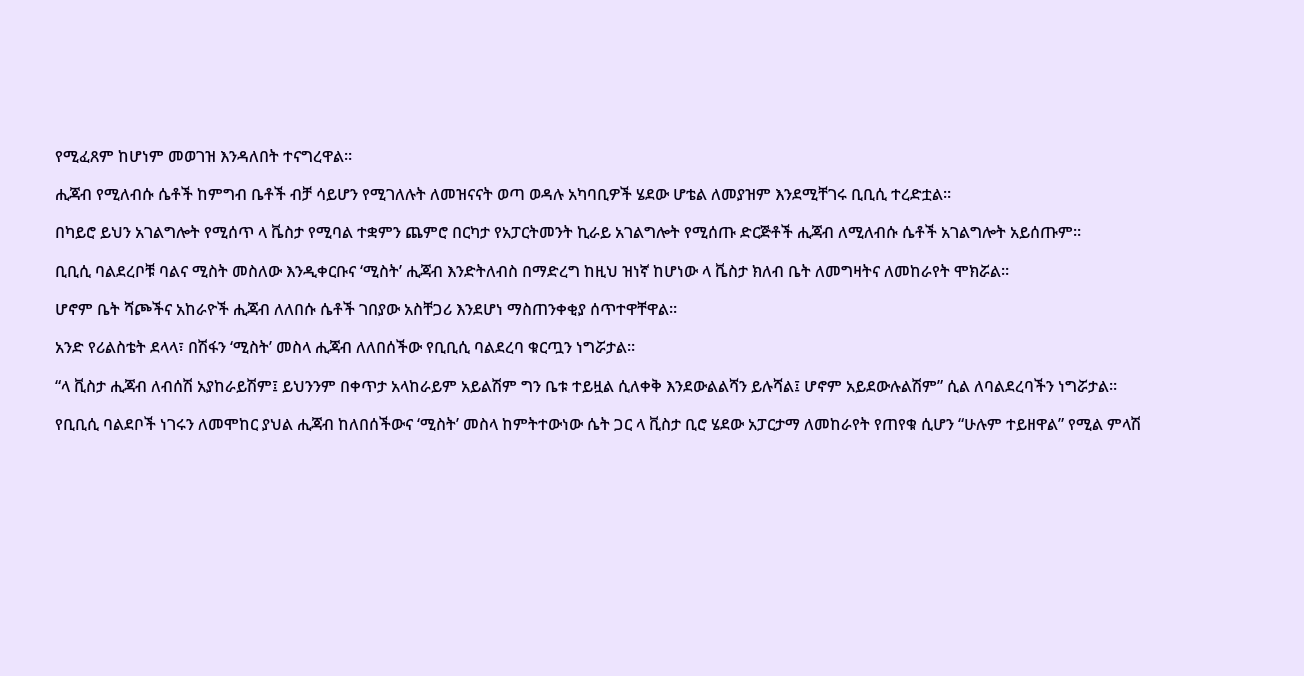የሚፈጸም ከሆነም መወገዝ እንዳለበት ተናግረዋል።

ሒጃብ የሚለብሱ ሴቶች ከምግብ ቤቶች ብቻ ሳይሆን የሚገለሉት ለመዝናናት ወጣ ወዳሉ አካባቢዎች ሄደው ሆቴል ለመያዝም እንደሚቸገሩ ቢቢሲ ተረድቷል።

በካይሮ ይህን አገልግሎት የሚሰጥ ላ ቬስታ የሚባል ተቋምን ጨምሮ በርካታ የአፓርትመንት ኪራይ አገልግሎት የሚሰጡ ድርጅቶች ሒጃብ ለሚለብሱ ሴቶች አገልግሎት አይሰጡም።

ቢቢሲ ባልደረቦቹ ባልና ሚስት መስለው እንዲቀርቡና ‘ሚስት’ ሒጃብ እንድትለብስ በማድረግ ከዚህ ዝነኛ ከሆነው ላ ቬስታ ክለብ ቤት ለመግዛትና ለመከራየት ሞክሯል።

ሆኖም ቤት ሻጮችና አከራዮች ሒጃብ ለለበሱ ሴቶች ገበያው አስቸጋሪ እንደሆነ ማስጠንቀቂያ ሰጥተዋቸዋል።

አንድ የሪልስቴት ደላላ፣ በሽፋን ‘ሚስት’ መስላ ሒጃብ ለለበሰችው የቢቢሲ ባልደረባ ቁርጧን ነግሯታል።

“ላ ቪስታ ሒጃብ ለብሰሽ አያከራይሽም፤ ይህንንም በቀጥታ አላከራይም አይልሽም ግን ቤቱ ተይዟል ሲለቀቅ እንደውልልሻን ይሉሻል፤ ሆኖም አይደውሉልሽም” ሲል ለባልደረባችን ነግሯታል።

የቢቢሲ ባልደቦች ነገሩን ለመሞከር ያህል ሒጃብ ከለበሰችውና ‘ሚስት’ መስላ ከምትተውነው ሴት ጋር ላ ቪስታ ቢሮ ሄደው አፓርታማ ለመከራየት የጠየቁ ሲሆን “ሁሉም ተይዘዋል” የሚል ምላሽ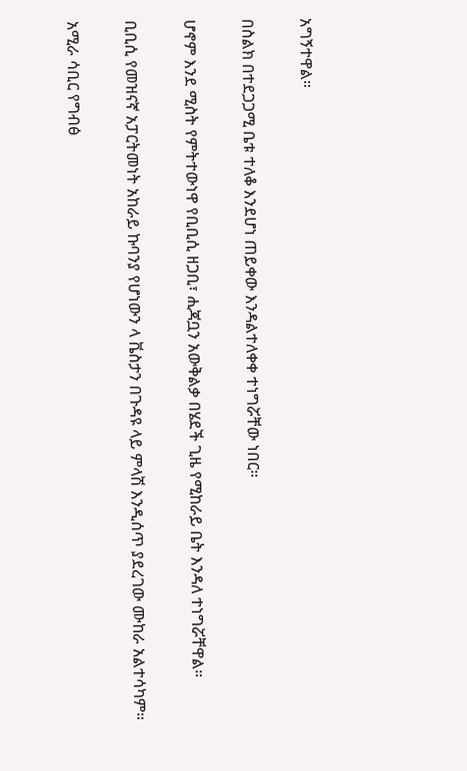አግኝተዋል።

በስልክ በተደጋጋሚ ቤቱ ተለቆ እንደሆነ ጠይቀው እንዳልተለቀቀ ተነግሯቸው ነበር።

ሆኖም እንደ ሚስት የምትተውነዋ የቢቢሲ ዘጋቢ፣ ሒጃቧን አውቅልቃ በሄደች ጊዜ የሚከራይ ቤት እንዳለ ተነግሯቸዋል።

ቢቢሲ የመዝናኛ አፓርትመነት አከራይ ኩባንያ የሆነውን ላ ቬስታን በጉዳዩ ላይ ምላሽ እንዲሰጥ ያደረገው ሙከራ አልተሳካም።

አሚራ ሳቢር የግብፅ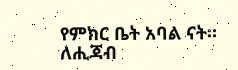የምክር ቤት አባል ናት። ለሒጃብ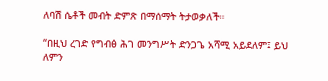ለባሽ ሴቶች መብት ድምጽ በማሰማት ትታወቃለች።

“በዚህ ረገድ የግብፅ ሕገ መንግሥት ድንጋጌ አሻሚ አይደለም፤ ይህ ለምን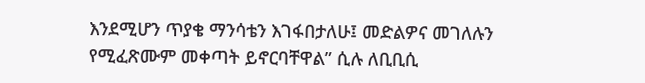እንደሚሆን ጥያቄ ማንሳቴን እገፋበታለሁ፤ መድልዎና መገለሉን የሚፈጽሙም መቀጣት ይኖርባቸዋል” ሲሉ ለቢቢሲ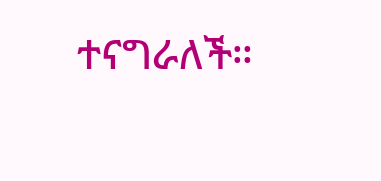ተናግራለች።